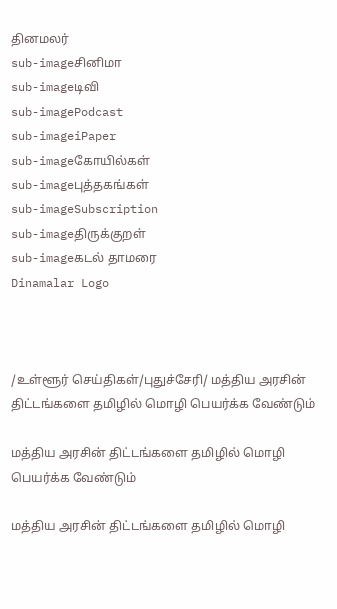தினமலர்
sub-imageசினிமா
sub-imageடிவி
sub-imagePodcast
sub-imageiPaper
sub-imageகோயில்கள்
sub-imageபுத்தகங்கள்
sub-imageSubscription
sub-imageதிருக்குறள்
sub-imageகடல் தாமரை
Dinamalar Logo



/உள்ளூர் செய்திகள்/புதுச்சேரி/ மத்திய அரசின் திட்டங்களை தமிழில் மொழி பெயர்க்க வேண்டும்

மத்திய அரசின் திட்டங்களை தமிழில் மொழி பெயர்க்க வேண்டும்

மத்திய அரசின் திட்டங்களை தமிழில் மொழி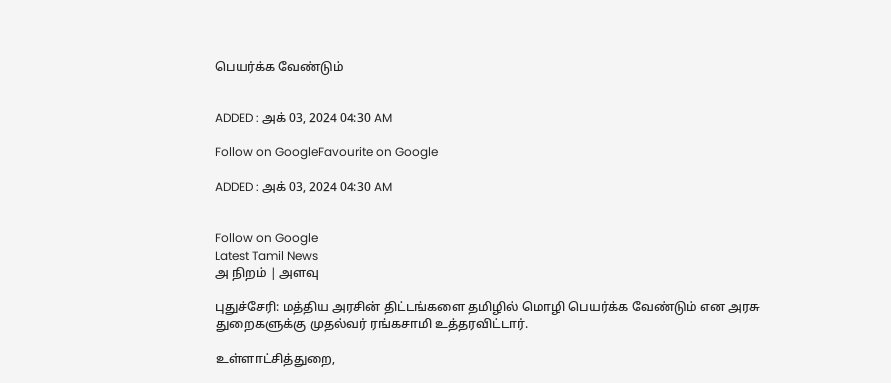பெயர்க்க வேண்டும்


ADDED : அக் 03, 2024 04:30 AM

Follow on GoogleFavourite on Google

ADDED : அக் 03, 2024 04:30 AM


Follow on Google
Latest Tamil News
அ நிறம் | அளவு

புதுச்சேரி: மத்திய அரசின் திட்டங்களை தமிழில் மொழி பெயர்க்க வேண்டும் என அரசு துறைகளுக்கு முதல்வர் ரங்கசாமி உத்தரவிட்டார்.

உள்ளாட்சித்துறை,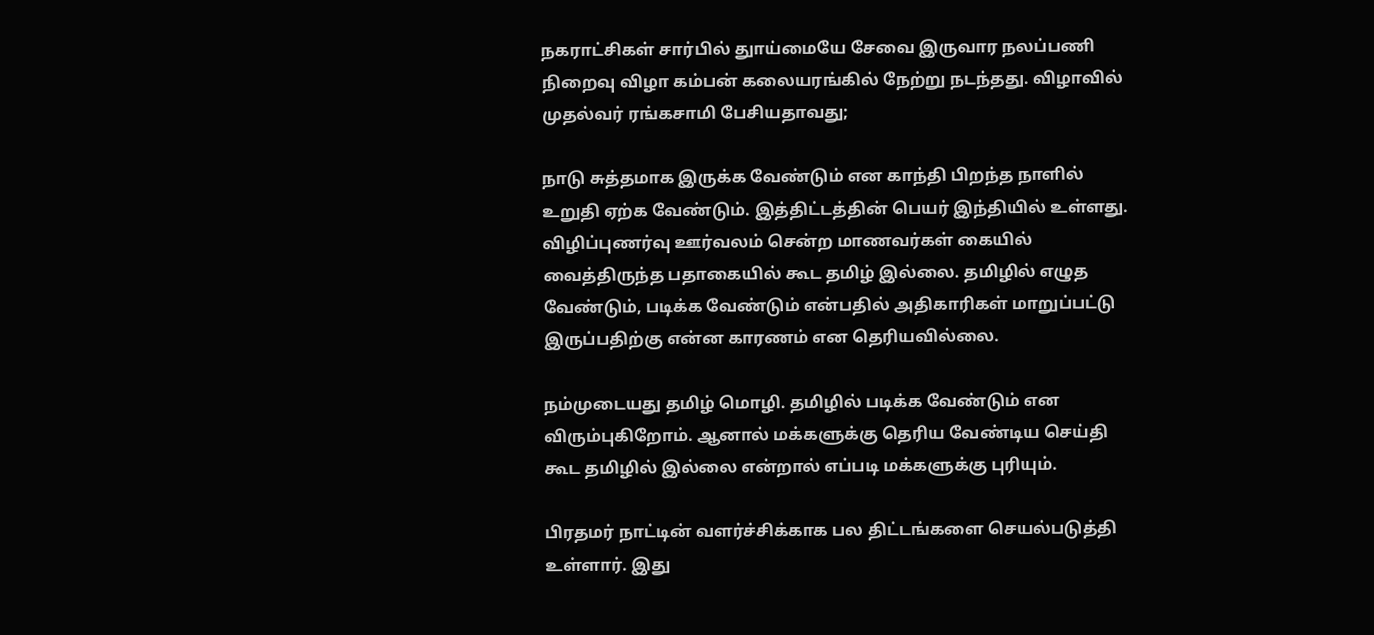நகராட்சிகள் சார்பில் துாய்மையே சேவை இருவார நலப்பணி நிறைவு விழா கம்பன் கலையரங்கில் நேற்று நடந்தது. விழாவில் முதல்வர் ரங்கசாமி பேசியதாவது;

நாடு சுத்தமாக இருக்க வேண்டும் என காந்தி பிறந்த நாளில் உறுதி ஏற்க வேண்டும். இத்திட்டத்தின் பெயர் இந்தியில் உள்ளது. விழிப்புணர்வு ஊர்வலம் சென்ற மாணவர்கள் கையில் வைத்திருந்த பதாகையில் கூட தமிழ் இல்லை. தமிழில் எழுத வேண்டும், படிக்க வேண்டும் என்பதில் அதிகாரிகள் மாறுப்பட்டு இருப்பதிற்கு என்ன காரணம் என தெரியவில்லை.

நம்முடையது தமிழ் மொழி. தமிழில் படிக்க வேண்டும் என விரும்புகிறோம். ஆனால் மக்களுக்கு தெரிய வேண்டிய செய்தி கூட தமிழில் இல்லை என்றால் எப்படி மக்களுக்கு புரியும்.

பிரதமர் நாட்டின் வளர்ச்சிக்காக பல திட்டங்களை செயல்படுத்தி உள்ளார். இது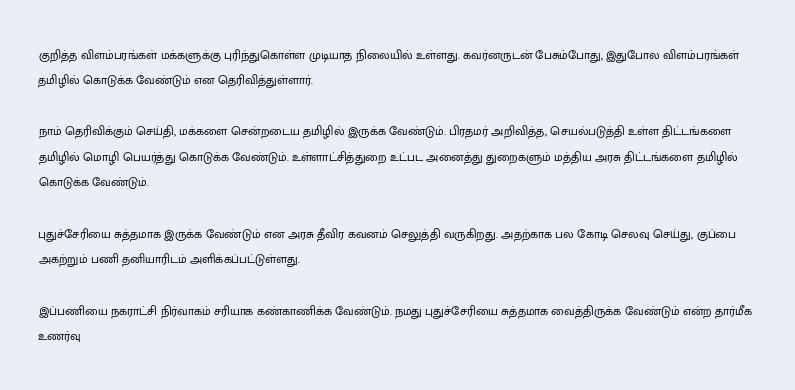குறித்த விளம்பரங்கள் மக்களுக்கு புரிந்துகொள்ள முடியாத நிலையில் உள்ளது. கவர்னருடன் பேசும்போது, இதுபோல விளம்பரங்கள் தமிழில் கொடுக்க வேண்டும் என தெரிவித்துள்ளார்.

நாம் தெரிவிக்கும் செய்தி, மக்களை சென்றடைய தமிழில் இருக்க வேண்டும். பிரதமர் அறிவித்த, செயல்படுத்தி உள்ள திட்டங்களை தமிழில் மொழி பெயர்த்து கொடுக்க வேண்டும். உள்ளாட்சித்துறை உட்பட அனைத்து துறைகளும் மத்திய அரசு திட்டங்களை தமிழில் கொடுக்க வேண்டும்.

புதுச்சேரியை சுத்தமாக இருக்க வேண்டும் என அரசு தீவிர கவனம் செலுத்தி வருகிறது. அதற்காக பல கோடி செலவு செய்து, குப்பை அகற்றும் பணி தனியாரிடம் அளிக்கப்பட்டுள்ளது.

இப்பணியை நகராட்சி நிர்வாகம் சரியாக கண்காணிக்க வேண்டும். நமது புதுச்சேரியை சுத்தமாக வைத்திருக்க வேண்டும் என்ற தார்மீக உணர்வு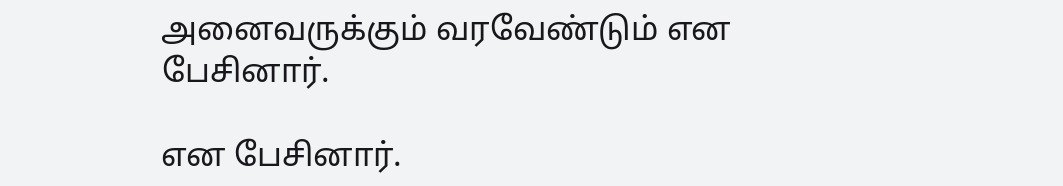அனைவருக்கும் வரவேண்டும் என பேசினார்.

என பேசினார்.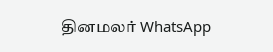தினமலர் WhatsApp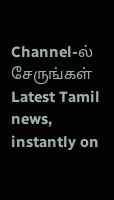Channel-ல் சேருங்கள்
Latest Tamil news, instantly on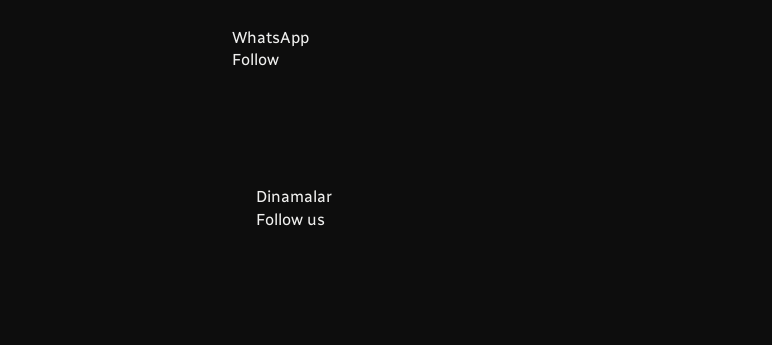WhatsApp
Follow





      Dinamalar
      Follow us